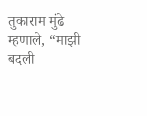तुकाराम मुंढे म्हणाले, “माझी बदली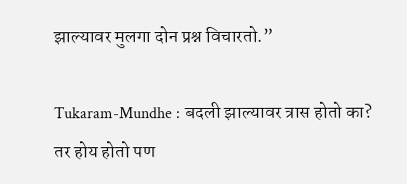झाल्यावर मुलगा दोन प्रश्न विचारतो.”

Tukaram-Mundhe : बदली झाल्यावर त्रास होतो का? तर होय होतो पण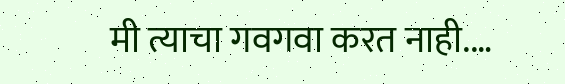मी त्याचा गवगवा करत नाही.…